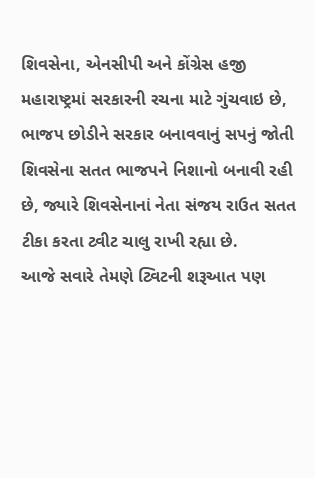શિવસેના, એનસીપી અને કોંગ્રેસ હજી મહારાષ્ટ્રમાં સરકારની રચના માટે ગુંચવાઇ છે, ભાજપ છોડીને સરકાર બનાવવાનું સપનું જોતી શિવસેના સતત ભાજપને નિશાનો બનાવી રહી છે, જ્યારે શિવસેનાનાં નેતા સંજય રાઉત સતત ટીકા કરતા ટ્વીટ ચાલુ રાખી રહ્યા છે.
આજે સવારે તેમણે ટ્વિટની શરૂઆત પણ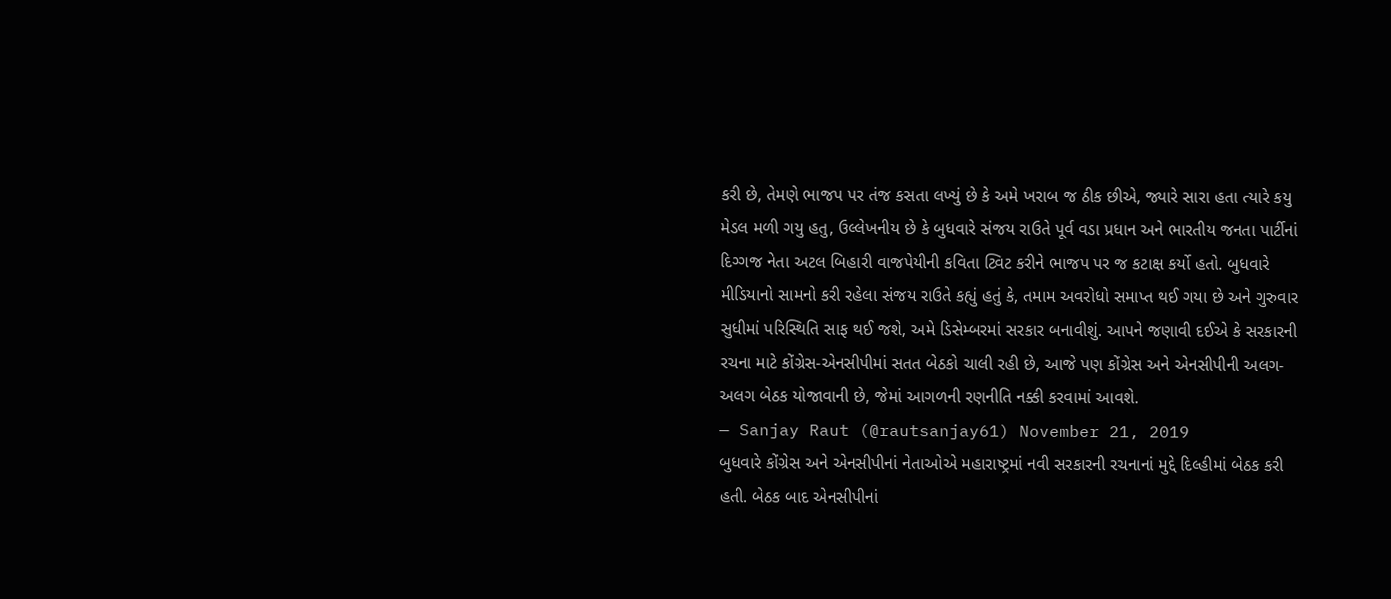કરી છે, તેમણે ભાજપ પર તંજ કસતા લખ્યું છે કે અમે ખરાબ જ ઠીક છીએ, જ્યારે સારા હતા ત્યારે કયુ મેડલ મળી ગયુ હતુ, ઉલ્લેખનીય છે કે બુધવારે સંજય રાઉતે પૂર્વ વડા પ્રધાન અને ભારતીય જનતા પાર્ટીનાં દિગ્ગજ નેતા અટલ બિહારી વાજપેયીની કવિતા ટ્વિટ કરીને ભાજપ પર જ કટાક્ષ કર્યો હતો. બુધવારે મીડિયાનો સામનો કરી રહેલા સંજય રાઉતે કહ્યું હતું કે, તમામ અવરોધો સમાપ્ત થઈ ગયા છે અને ગુરુવાર સુધીમાં પરિસ્થિતિ સાફ થઈ જશે, અમે ડિસેમ્બરમાં સરકાર બનાવીશું. આપને જણાવી દઈએ કે સરકારની રચના માટે કોંગ્રેસ-એનસીપીમાં સતત બેઠકો ચાલી રહી છે, આજે પણ કોંગ્રેસ અને એનસીપીની અલગ-અલગ બેઠક યોજાવાની છે, જેમાં આગળની રણનીતિ નક્કી કરવામાં આવશે.
— Sanjay Raut (@rautsanjay61) November 21, 2019
બુધવારે કોંગ્રેસ અને એનસીપીનાં નેતાઓએ મહારાષ્ટ્રમાં નવી સરકારની રચનાનાં મુદ્દે દિલ્હીમાં બેઠક કરી હતી. બેઠક બાદ એનસીપીનાં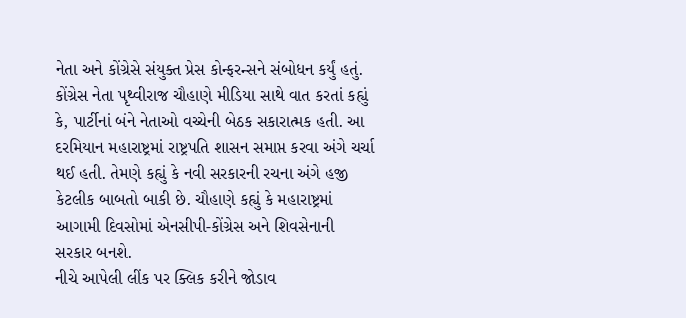નેતા અને કોંગ્રેસે સંયુક્ત પ્રેસ કોન્ફરન્સને સંબોધન કર્યું હતું. કોંગ્રેસ નેતા પૃથ્વીરાજ ચૌહાણે મીડિયા સાથે વાત કરતાં કહ્યું કે, પાર્ટીનાં બંને નેતાઓ વચ્ચેની બેઠક સકારાત્મક હતી. આ દરમિયાન મહારાષ્ટ્રમાં રાષ્ટ્રપતિ શાસન સમાપ્ત કરવા અંગે ચર્ચા થઈ હતી. તેમણે કહ્યું કે નવી સરકારની રચના અંગે હજી કેટલીક બાબતો બાકી છે. ચૌહાણે કહ્યું કે મહારાષ્ટ્રમાં આગામી દિવસોમાં એનસીપી-કોંગ્રેસ અને શિવસેનાની સરકાર બનશે.
નીચે આપેલી લીંક પર ક્લિક કરીને જોડાવ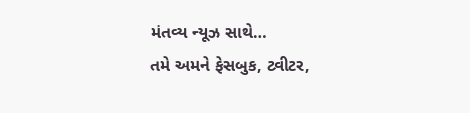મંતવ્ય ન્યૂઝ સાથે…
તમે અમને ફેસબુક, ટ્વીટર,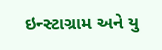ઇન્સ્ટાગ્રામ અને યુ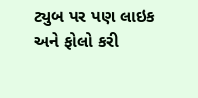ટ્યુબ પર પણ લાઇક અને ફોલો કરી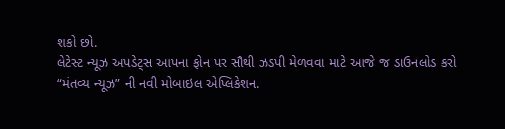શકો છો.
લેટેસ્ટ ન્યૂઝ અપડેટ્સ આપના ફોન પર સૌથી ઝડપી મેળવવા માટે આજે જ ડાઉનલોડ કરો “મંતવ્ય ન્યૂઝ” ની નવી મોબાઇલ એપ્લિકેશન.